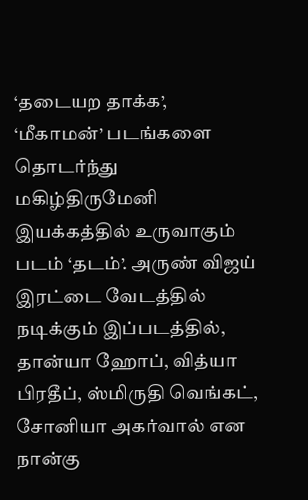‘தடையற தாக்க’, ‘மீகாமன்’ படங்களை தொடர்ந்து மகிழ்திருமேனி இயக்கத்தில் உருவாகும் படம் ‘தடம்’. அருண் விஜய் இரட்டை வேடத்தில் நடிக்கும் இப்படத்தில், தான்யா ஹோப், வித்யா பிரதீப், ஸ்மிருதி வெங்கட், சோனியா அகர்வால் என நான்கு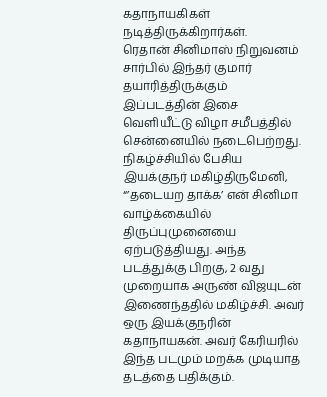கதாநாயகிகள் நடித்திருக்கிறார்கள்.
ரெதான் சினிமாஸ் நிறுவனம் சார்பில் இந்தர் குமார் தயாரித்திருக்கும் இப்படத்தின் இசை வெளியீட்டு விழா சமீபத்தில் சென்னையில் நடைபெற்றது.
நிகழ்ச்சியில் பேசிய இயக்குநர் மகிழ்திருமேனி, “’தடையற தாக்க’ என் சினிமா வாழ்க்கையில் திருப்புமுனையை ஏற்படுத்தியது. அந்த படத்துக்கு பிறகு, 2 வது முறையாக அருண் விஜயுடன் இணைந்ததில் மகிழ்ச்சி. அவர் ஒரு இயக்குநரின் கதாநாயகன். அவர் கேரியரில் இந்த படமும் மறக்க முடியாத தடத்தை பதிக்கும்.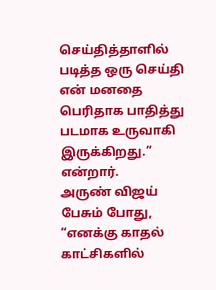செய்தித்தாளில் படித்த ஒரு செய்தி என் மனதை பெரிதாக பாதித்து படமாக உருவாகி இருக்கிறது.” என்றார்.
அருண் விஜய் பேசும் போது, “எனக்கு காதல் காட்சிகளில்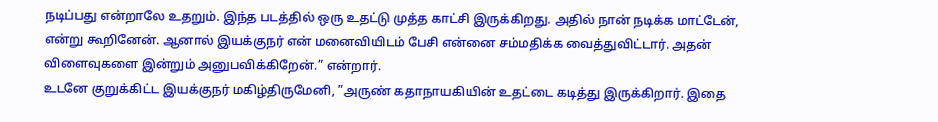நடிப்பது என்றாலே உதறும். இந்த படத்தில் ஒரு உதட்டு முத்த காட்சி இருக்கிறது. அதில் நான் நடிக்க மாட்டேன், என்று கூறினேன். ஆனால் இயக்குநர் என் மனைவியிடம் பேசி என்னை சம்மதிக்க வைத்துவிட்டார். அதன் விளைவுகளை இன்றும் அனுபவிக்கிறேன்.” என்றார்.
உடனே குறுக்கிட்ட இயக்குநர் மகிழ்திருமேனி, ”அருண் கதாநாயகியின் உதட்டை கடித்து இருக்கிறார். இதை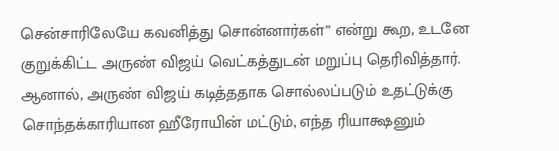சென்சாரிலேயே கவனித்து சொன்னார்கள்” என்று கூற, உடனே குறுக்கிட்ட அருண் விஜய் வெட்கத்துடன் மறுப்பு தெரிவித்தார்.
ஆனால், அருண் விஜய் கடித்ததாக சொல்லப்படும் உதட்டுக்கு சொந்தக்காரியான ஹீரோயின் மட்டும், எந்த ரியாக்ஷனும்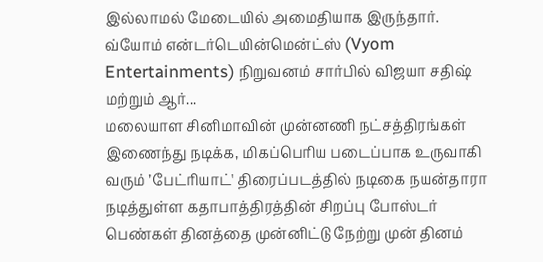இல்லாமல் மேடையில் அமைதியாக இருந்தார்.
வ்யோம் என்டர்டெயின்மென்ட்ஸ் (Vyom Entertainments) நிறுவனம் சார்பில் விஜயா சதிஷ் மற்றும் ஆர்...
மலையாள சினிமாவின் முன்னணி நட்சத்திரங்கள் இணைந்து நடிக்க, மிகப்பெரிய படைப்பாக உருவாகி வரும் ’பேட்ரியாட்' திரைப்படத்தில் நடிகை நயன்தாரா நடித்துள்ள கதாபாத்திரத்தின் சிறப்பு போஸ்டர் பெண்கள் தினத்தை முன்னிட்டு நேற்று முன் தினம்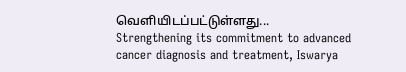வெளியிடப்பட்டுள்ளது...
Strengthening its commitment to advanced cancer diagnosis and treatment, Iswarya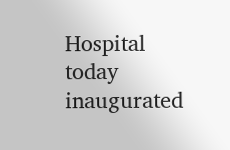Hospital today inaugurated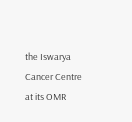the Iswarya Cancer Centre at its OMR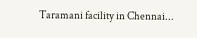Taramani facility in Chennai...